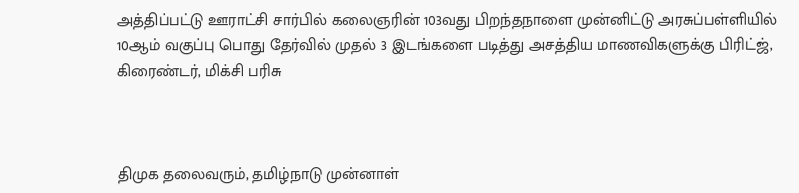அத்திப்பட்டு ஊராட்சி சார்பில் கலைஞரின் 103வது பிறந்தநாளை முன்னிட்டு அரசுப்பள்ளியில் 10ஆம் வகுப்பு பொது தேர்வில் முதல் 3 இடங்களை படித்து அசத்திய மாணவிகளுக்கு பிரிட்ஜ், கிரைண்டர், மிக்சி பரிசு



திமுக தலைவரும், தமிழ்நாடு முன்னாள்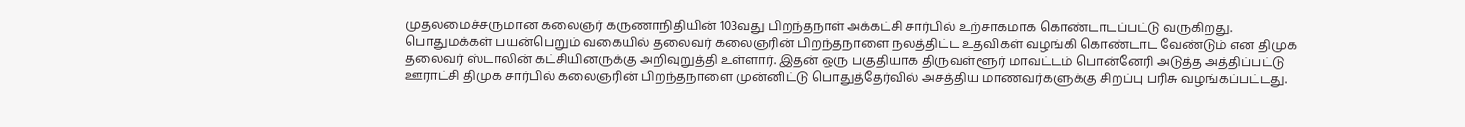முதலமைச்சருமான கலைஞர் கருணாநிதியின் 103வது பிறந்தநாள் அக்கட்சி சார்பில் உற்சாகமாக கொண்டாடப்பட்டு வருகிறது. பொதுமக்கள் பயன்பெறும் வகையில் தலைவர் கலைஞரின் பிறந்தநாளை நலத்திட்ட உதவிகள் வழங்கி கொண்டாட வேண்டும் என திமுக தலைவர் ஸ்டாலின் கட்சியினருக்கு அறிவுறுத்தி உள்ளார். இதன் ஒரு பகுதியாக திருவள்ளூர் மாவட்டம் பொன்னேரி அடுத்த அத்திப்பட்டு ஊராட்சி திமுக சார்பில் கலைஞரின் பிறந்தநாளை முன்னிட்டு பொதுத்தேர்வில் அசத்திய மாணவர்களுக்கு சிறப்பு பரிசு வழங்கப்பட்டது.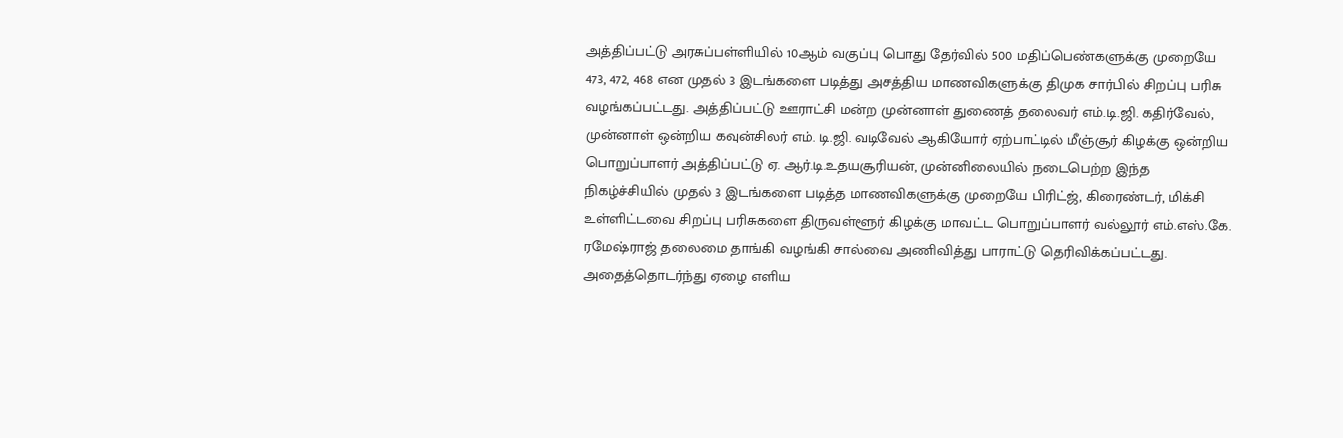அத்திப்பட்டு அரசுப்பள்ளியில் 10ஆம் வகுப்பு பொது தேர்வில் 500 மதிப்பெண்களுக்கு முறையே 473, 472, 468 என முதல் 3 இடங்களை படித்து அசத்திய மாணவிகளுக்கு திமுக சார்பில் சிறப்பு பரிசு வழங்கப்பட்டது. அத்திப்பட்டு ஊராட்சி மன்ற முன்னாள் துணைத் தலைவர் எம்.டி.ஜி. கதிர்வேல், முன்னாள் ஒன்றிய கவுன்சிலர் எம். டி.ஜி. வடிவேல் ஆகியோர் ஏற்பாட்டில் மீஞ்சூர் கிழக்கு ஒன்றிய பொறுப்பாளர் அத்திப்பட்டு ஏ. ஆர்.டி.உதயசூரியன், முன்னிலையில் நடைபெற்ற இந்த நிகழ்ச்சியில் முதல் 3 இடங்களை படித்த மாணவிகளுக்கு முறையே பிரிட்ஜ், கிரைண்டர், மிக்சி உள்ளிட்டவை சிறப்பு பரிசுகளை திருவள்ளூர் கிழக்கு மாவட்ட பொறுப்பாளர் வல்லூர் எம்.எஸ்.கே. ரமேஷ்ராஜ் தலைமை தாங்கி வழங்கி சால்வை அணிவித்து பாராட்டு தெரிவிக்கப்பட்டது. அதைத்தொடர்ந்து ஏழை எளிய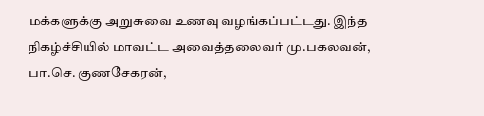மக்களுக்கு அறுசுவை உணவு வழங்கப்பட்டது. இந்த நிகழ்ச்சியில் மாவட்ட அவைத்தலைவர் மு.பகலவன்,  பா.செ. குணசேகரன்,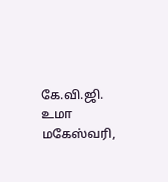கே.வி.ஜி. உமா மகேஸ்வரி,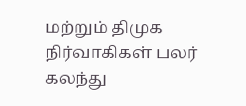மற்றும் திமுக நிர்வாகிகள் பலர் கலந்து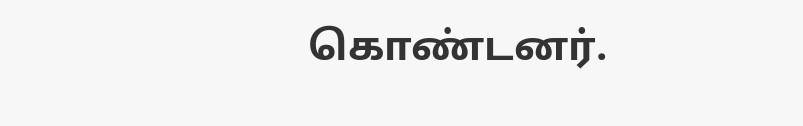கொண்டனர்.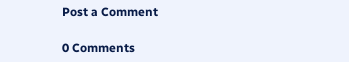Post a Comment

0 Comments